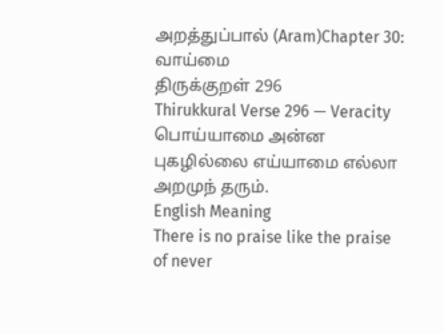அறத்துப்பால் (Aram)Chapter 30: வாய்மை
திருக்குறள் 296
Thirukkural Verse 296 — Veracity
பொய்யாமை அன்ன புகழில்லை எய்யாமை எல்லா அறமுந் தரும்.
English Meaning
There is no praise like the praise of never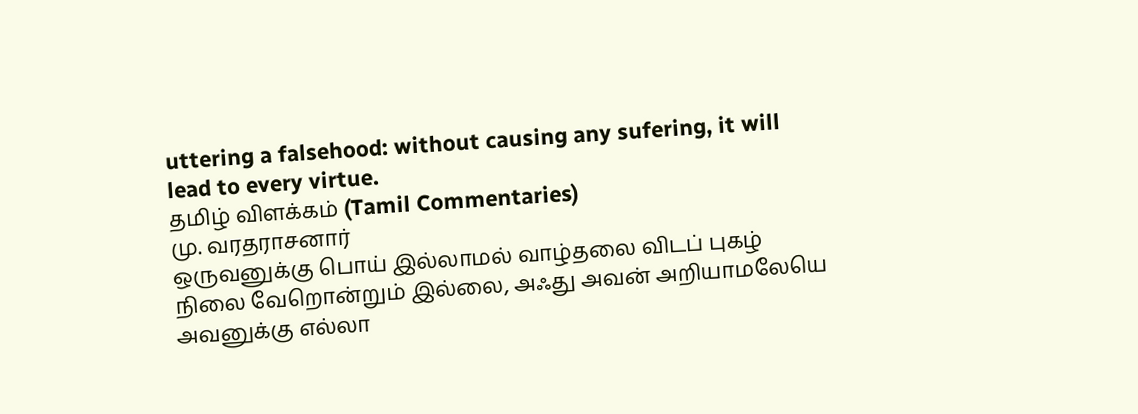uttering a falsehood: without causing any sufering, it will lead to every virtue.
தமிழ் விளக்கம் (Tamil Commentaries)
மு. வரதராசனார்
ஒருவனுக்கு பொய் இல்லாமல் வாழ்தலை விடப் புகழ் நிலை வேறொன்றும் இல்லை, அஃது அவன் அறியாமலேயெ அவனுக்கு எல்லா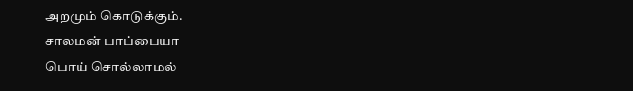அறமும் கொடுக்கும்.
சாலமன் பாப்பையா
பொய் சொல்லாமல்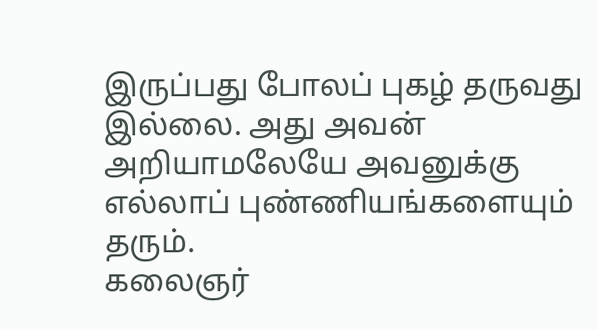இருப்பது போலப் புகழ் தருவது இல்லை. அது அவன் அறியாமலேயே அவனுக்கு எல்லாப் புண்ணியங்களையும் தரும்.
கலைஞர்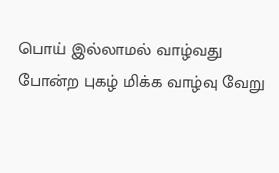பொய் இல்லாமல் வாழ்வது போன்ற புகழ் மிக்க வாழ்வு வேறு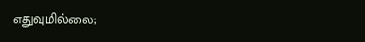எதுவுமில்லை;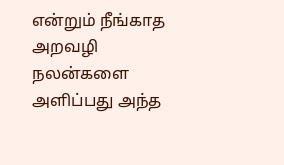என்றும் நீங்காத அறவழி நலன்களை அளிப்பது அந்த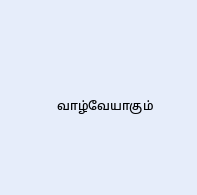வாழ்வேயாகும்